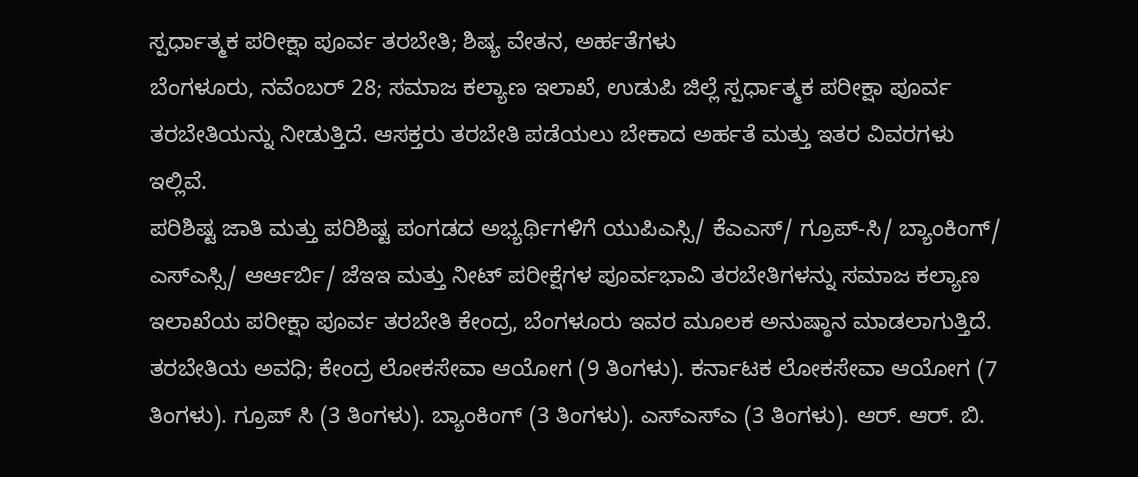ಸ್ಪರ್ಧಾತ್ಮಕ ಪರೀಕ್ಷಾ ಪೂರ್ವ ತರಬೇತಿ; ಶಿಷ್ಯ ವೇತನ, ಅರ್ಹತೆಗಳು
ಬೆಂಗಳೂರು, ನವೆಂಬರ್ 28; ಸಮಾಜ ಕಲ್ಯಾಣ ಇಲಾಖೆ, ಉಡುಪಿ ಜಿಲ್ಲೆ ಸ್ಪರ್ಧಾತ್ಮಕ ಪರೀಕ್ಷಾ ಪೂರ್ವ ತರಬೇತಿಯನ್ನು ನೀಡುತ್ತಿದೆ. ಆಸಕ್ತರು ತರಬೇತಿ ಪಡೆಯಲು ಬೇಕಾದ ಅರ್ಹತೆ ಮತ್ತು ಇತರ ವಿವರಗಳು ಇಲ್ಲಿವೆ.
ಪರಿಶಿಷ್ಟ ಜಾತಿ ಮತ್ತು ಪರಿಶಿಷ್ಟ ಪಂಗಡದ ಅಭ್ಯರ್ಥಿಗಳಿಗೆ ಯುಪಿಎಸ್ಸಿ/ ಕೆಎಎಸ್/ ಗ್ರೂಪ್-ಸಿ/ ಬ್ಯಾಂಕಿಂಗ್/ ಎಸ್ಎಸ್ಸಿ/ ಆರ್ಆರ್ಬಿ/ ಜೆಇಇ ಮತ್ತು ನೀಟ್ ಪರೀಕ್ಷೆಗಳ ಪೂರ್ವಭಾವಿ ತರಬೇತಿಗಳನ್ನು ಸಮಾಜ ಕಲ್ಯಾಣ ಇಲಾಖೆಯ ಪರೀಕ್ಷಾ ಪೂರ್ವ ತರಬೇತಿ ಕೇಂದ್ರ, ಬೆಂಗಳೂರು ಇವರ ಮೂಲಕ ಅನುಷ್ಠಾನ ಮಾಡಲಾಗುತ್ತಿದೆ.
ತರಬೇತಿಯ ಅವಧಿ; ಕೇಂದ್ರ ಲೋಕಸೇವಾ ಆಯೋಗ (9 ತಿಂಗಳು). ಕರ್ನಾಟಕ ಲೋಕಸೇವಾ ಆಯೋಗ (7 ತಿಂಗಳು). ಗ್ರೂಪ್ ಸಿ (3 ತಿಂಗಳು). ಬ್ಯಾಂಕಿಂಗ್ (3 ತಿಂಗಳು). ಎಸ್ಎಸ್ಎ (3 ತಿಂಗಳು). ಆರ್. ಆರ್. ಬಿ.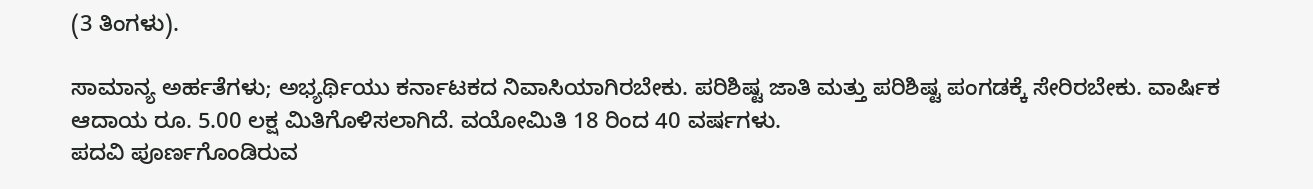(3 ತಿಂಗಳು).

ಸಾಮಾನ್ಯ ಅರ್ಹತೆಗಳು; ಅಭ್ಯರ್ಥಿಯು ಕರ್ನಾಟಕದ ನಿವಾಸಿಯಾಗಿರಬೇಕು. ಪರಿಶಿಷ್ಟ ಜಾತಿ ಮತ್ತು ಪರಿಶಿಷ್ಟ ಪಂಗಡಕ್ಕೆ ಸೇರಿರಬೇಕು. ವಾರ್ಷಿಕ ಆದಾಯ ರೂ. 5.00 ಲಕ್ಷ ಮಿತಿಗೊಳಿಸಲಾಗಿದೆ. ವಯೋಮಿತಿ 18 ರಿಂದ 40 ವರ್ಷಗಳು.
ಪದವಿ ಪೂರ್ಣಗೊಂಡಿರುವ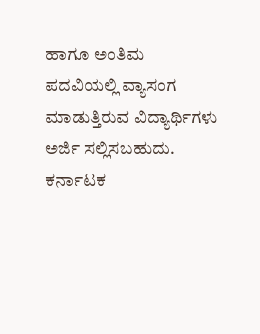ಹಾಗೂ ಅಂತಿಮ ಪದವಿಯಲ್ಲಿ ವ್ಯಾಸಂಗ ಮಾಡುತ್ತಿರುವ ವಿದ್ಯಾರ್ಥಿಗಳು ಅರ್ಜಿ ಸಲ್ಲಿಸಬಹುದು. ಕರ್ನಾಟಕ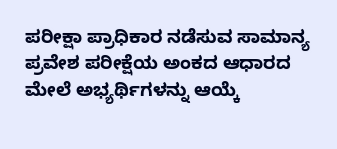ಪರೀಕ್ಷಾ ಪ್ರಾಧಿಕಾರ ನಡೆಸುವ ಸಾಮಾನ್ಯ ಪ್ರವೇಶ ಪರೀಕ್ಷೆಯ ಅಂಕದ ಆಧಾರದ ಮೇಲೆ ಅಭ್ಯರ್ಥಿಗಳನ್ನು ಆಯ್ಕೆ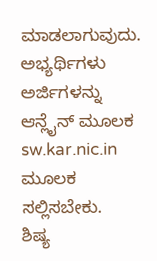ಮಾಡಲಾಗುವುದು. ಅಭ್ಯರ್ಥಿಗಳು ಅರ್ಜಿಗಳನ್ನು ಆನ್ಲೈನ್ ಮೂಲಕ sw.kar.nic.in ಮೂಲಕ ಸಲ್ಲಿಸಬೇಕು.
ಶಿಷ್ಯ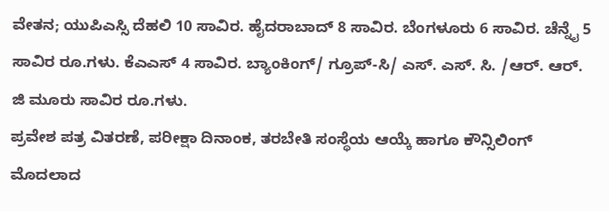ವೇತನ; ಯುಪಿಎಸ್ಸಿ ದೆಹಲಿ 10 ಸಾವಿರ. ಹೈದರಾಬಾದ್ 8 ಸಾವಿರ. ಬೆಂಗಳೂರು 6 ಸಾವಿರ. ಚೆನ್ನೈ 5 ಸಾವಿರ ರೂ.ಗಳು. ಕೆಎಎಸ್ 4 ಸಾವಿರ. ಬ್ಯಾಂಕಿಂಗ್/ ಗ್ರೂಪ್-ಸಿ/ ಎಸ್. ಎಸ್. ಸಿ. /ಆರ್. ಆರ್. ಜಿ ಮೂರು ಸಾವಿರ ರೂ.ಗಳು.
ಪ್ರವೇಶ ಪತ್ರ ವಿತರಣೆ, ಪರೀಕ್ಷಾ ದಿನಾಂಕ, ತರಬೇತಿ ಸಂಸ್ಥೆಯ ಆಯ್ಕೆ ಹಾಗೂ ಕೌನ್ಸಿಲಿಂಗ್
ಮೊದಲಾದ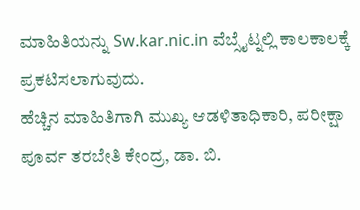ಮಾಹಿತಿಯನ್ನು Sw.kar.nic.in ವೆಬ್ಸೈಟ್ನಲ್ಲಿ ಕಾಲಕಾಲಕ್ಕೆ ಪ್ರಕಟಿಸಲಾಗುವುದು.
ಹೆಚ್ಚಿನ ಮಾಹಿತಿಗಾಗಿ ಮುಖ್ಯ ಆಡಳಿತಾಧಿಕಾರಿ, ಪರೀಕ್ಷಾ ಪೂರ್ವ ತರಬೇತಿ ಕೇಂದ್ರ, ಡಾ. ಬಿ.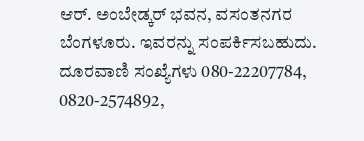ಆರ್. ಅಂಬೇಡ್ಕರ್ ಭವನ, ವಸಂತನಗರ ಬೆಂಗಳೂರು. ಇವರನ್ನು ಸಂಪರ್ಕಿಸಬಹುದು.
ದೂರವಾಣಿ ಸಂಖ್ಯೆಗಳು 080-22207784, 0820-2574892,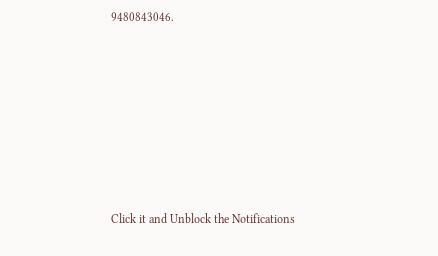9480843046.












Click it and Unblock the Notifications